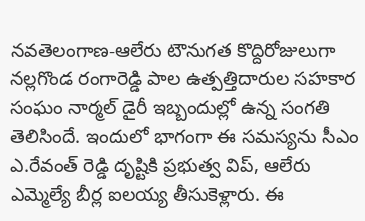నవతెలంగాణ-ఆలేరు టౌనుగత కొద్దిరోజులుగా నల్లగొండ రంగారెడ్డి పాల ఉత్పత్తిదారుల సహకార సంఘం నార్మల్ డైరీ ఇబ్బందుల్లో ఉన్న సంగతి తెలిసిందే. ఇందులో భాగంగా ఈ సమస్యను సీఎం ఎ.రేవంత్ రెడ్డి దృష్టికి ప్రభుత్వ విప్, ఆలేరు ఎమ్మెల్యే బీర్ల ఐలయ్య తీసుకెళ్లారు. ఈ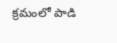క్రమంలో పాడి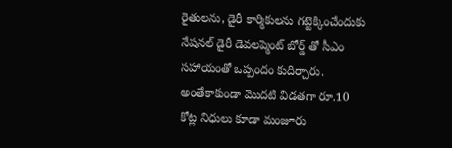రైతులను, డైరీ కార్మికులను గట్టెక్కించేందుకు నేషనల్ డైరీ డెవలప్మెంట్ బోర్డ్ తో సీఎం సహాయంతో ఒప్పందం కుదిర్చారు. అంతేకాకుండా మొదటి విడతగా రూ.10 కోట్ల నిధులు కూడా మంజూరు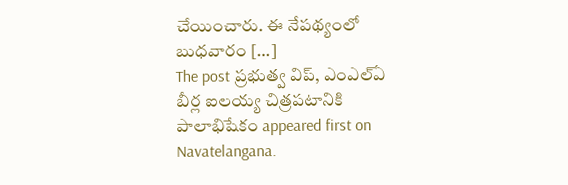చేయించారు. ఈ నేపథ్యంలో బుధవారం […]
The post ప్రభుత్వ విప్, ఎంఎల్ఏ బీర్ల ఐలయ్య చిత్రపటానికి పాలాభిషేకం appeared first on Navatelangana.